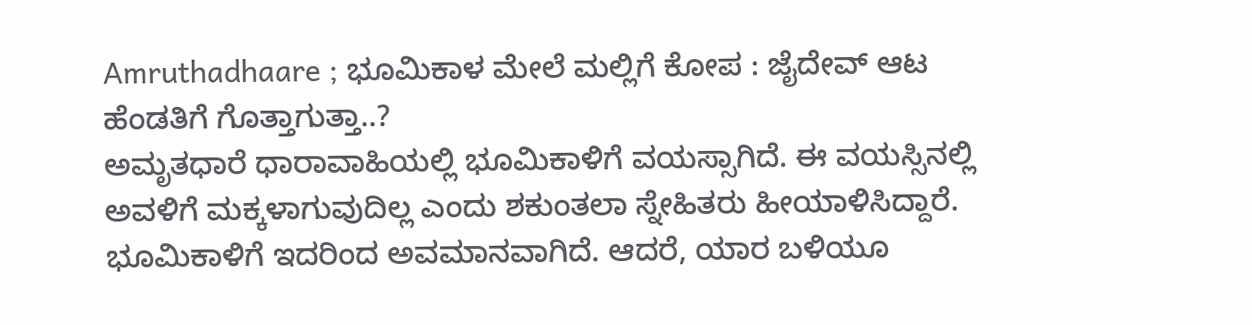Amruthadhaare ; ಭೂಮಿಕಾಳ ಮೇಲೆ ಮಲ್ಲಿಗೆ ಕೋಪ : ಜೈದೇವ್ ಆಟ ಹೆಂಡತಿಗೆ ಗೊತ್ತಾಗುತ್ತಾ..?
ಅಮೃತಧಾರೆ ಧಾರಾವಾಹಿಯಲ್ಲಿ ಭೂಮಿಕಾಳಿಗೆ ವಯಸ್ಸಾಗಿದೆ. ಈ ವಯಸ್ಸಿನಲ್ಲಿ ಅವಳಿಗೆ ಮಕ್ಕಳಾಗುವುದಿಲ್ಲ ಎಂದು ಶಕುಂತಲಾ ಸ್ನೇಹಿತರು ಹೀಯಾಳಿಸಿದ್ದಾರೆ. ಭೂಮಿಕಾಳಿಗೆ ಇದರಿಂದ ಅವಮಾನವಾಗಿದೆ. ಆದರೆ, ಯಾರ ಬಳಿಯೂ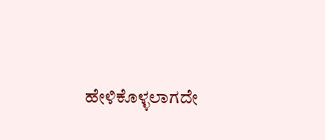ಹೇಳಿಕೊಳ್ಳಲಾಗದೇ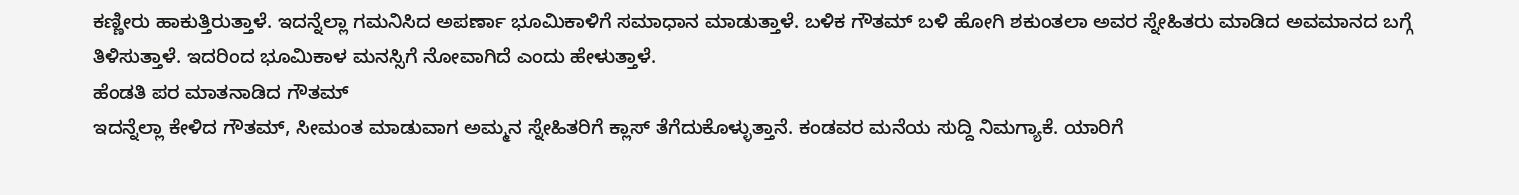ಕಣ್ಣೀರು ಹಾಕುತ್ತಿರುತ್ತಾಳೆ. ಇದನ್ನೆಲ್ಲಾ ಗಮನಿಸಿದ ಅಪರ್ಣಾ ಭೂಮಿಕಾಳಿಗೆ ಸಮಾಧಾನ ಮಾಡುತ್ತಾಳೆ. ಬಳಿಕ ಗೌತಮ್ ಬಳಿ ಹೋಗಿ ಶಕುಂತಲಾ ಅವರ ಸ್ನೇಹಿತರು ಮಾಡಿದ ಅವಮಾನದ ಬಗ್ಗೆ ತಿಳಿಸುತ್ತಾಳೆ. ಇದರಿಂದ ಭೂಮಿಕಾಳ ಮನಸ್ಸಿಗೆ ನೋವಾಗಿದೆ ಎಂದು ಹೇಳುತ್ತಾಳೆ.
ಹೆಂಡತಿ ಪರ ಮಾತನಾಡಿದ ಗೌತಮ್
ಇದನ್ನೆಲ್ಲಾ ಕೇಳಿದ ಗೌತಮ್, ಸೀಮಂತ ಮಾಡುವಾಗ ಅಮ್ಮನ ಸ್ನೇಹಿತರಿಗೆ ಕ್ಲಾಸ್ ತೆಗೆದುಕೊಳ್ಳುತ್ತಾನೆ. ಕಂಡವರ ಮನೆಯ ಸುದ್ದಿ ನಿಮಗ್ಯಾಕೆ. ಯಾರಿಗೆ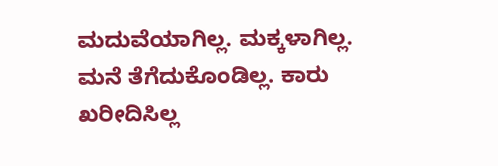ಮದುವೆಯಾಗಿಲ್ಲ. ಮಕ್ಕಳಾಗಿಲ್ಲ. ಮನೆ ತೆಗೆದುಕೊಂಡಿಲ್ಲ. ಕಾರು ಖರೀದಿಸಿಲ್ಲ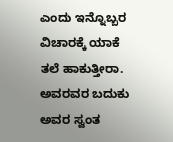ಎಂದು ಇನ್ನೊಬ್ಬರ ವಿಚಾರಕ್ಕೆ ಯಾಕೆ ತಲೆ ಹಾಕುತ್ತೀರಾ. ಅವರವರ ಬದುಕು ಅವರ ಸ್ವಂತ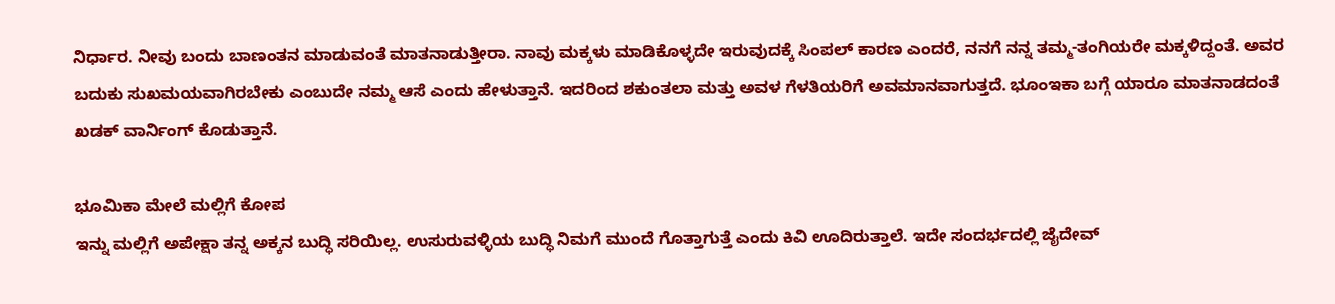ನಿರ್ಧಾರ. ನೀವು ಬಂದು ಬಾಣಂತನ ಮಾಡುವಂತೆ ಮಾತನಾಡುತ್ತೀರಾ. ನಾವು ಮಕ್ಕಳು ಮಾಡಿಕೊಳ್ಳದೇ ಇರುವುದಕ್ಕೆ ಸಿಂಪಲ್ ಕಾರಣ ಎಂದರೆ, ನನಗೆ ನನ್ನ ತಮ್ಮ-ತಂಗಿಯರೇ ಮಕ್ಕಳಿದ್ದಂತೆ. ಅವರ ಬದುಕು ಸುಖಮಯವಾಗಿರಬೇಕು ಎಂಬುದೇ ನಮ್ಮ ಆಸೆ ಎಂದು ಹೇಳುತ್ತಾನೆ. ಇದರಿಂದ ಶಕುಂತಲಾ ಮತ್ತು ಅವಳ ಗೆಳತಿಯರಿಗೆ ಅವಮಾನವಾಗುತ್ತದೆ. ಭೂಂಇಕಾ ಬಗ್ಗೆ ಯಾರೂ ಮಾತನಾಡದಂತೆ ಖಡಕ್ ವಾರ್ನಿಂಗ್ ಕೊಡುತ್ತಾನೆ.

ಭೂಮಿಕಾ ಮೇಲೆ ಮಲ್ಲಿಗೆ ಕೋಪ
ಇನ್ನು ಮಲ್ಲಿಗೆ ಅಪೇಕ್ಷಾ ತನ್ನ ಅಕ್ಕನ ಬುದ್ಧಿ ಸರಿಯಿಲ್ಲ. ಉಸುರುವಳ್ಳಿಯ ಬುದ್ಧಿ ನಿಮಗೆ ಮುಂದೆ ಗೊತ್ತಾಗುತ್ತೆ ಎಂದು ಕಿವಿ ಊದಿರುತ್ತಾಲೆ. ಇದೇ ಸಂದರ್ಭದಲ್ಲಿ ಜೈದೇವ್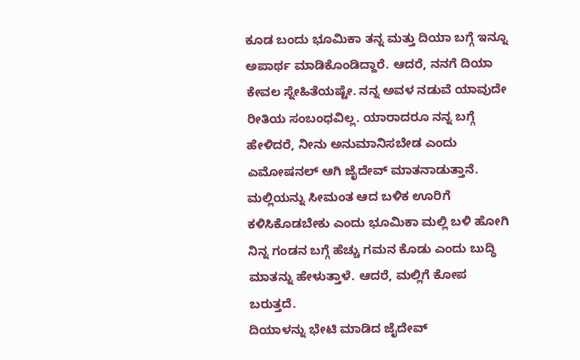ಕೂಡ ಬಂದು ಭೂಮಿಕಾ ತನ್ನ ಮತ್ತು ದಿಯಾ ಬಗ್ಗೆ ಇನ್ನೂ ಅಪಾರ್ಥ ಮಾಡಿಕೊಂಡಿದ್ದಾರೆ. ಆದರೆ, ನನಗೆ ದಿಯಾ ಕೇವಲ ಸ್ನೇಹಿತೆಯಷ್ಟೇ. ನನ್ನ ಅವಳ ನಡುವೆ ಯಾವುದೇ ರೀತಿಯ ಸಂಬಂಧವಿಲ್ಲ. ಯಾರಾದರೂ ನನ್ನ ಬಗ್ಗೆ ಹೇಳಿದರೆ, ನೀನು ಅನುಮಾನಿಸಬೇಡ ಎಂದು ಎಮೋಷನಲ್ ಆಗಿ ಜೈದೇವ್ ಮಾತನಾಡುತ್ತಾನೆ. ಮಲ್ಲಿಯನ್ನು ಸೀಮಂತ ಆದ ಬಳಿಕ ಊರಿಗೆ ಕಳಿಸಿಕೊಡಬೇಕು ಎಂದು ಭೂಮಿಕಾ ಮಲ್ಲಿ ಬಳಿ ಹೋಗಿ ನಿನ್ನ ಗಂಡನ ಬಗ್ಗೆ ಹೆಚ್ಚು ಗಮನ ಕೊಡು ಎಂದು ಬುದ್ಧಿ ಮಾತನ್ನು ಹೇಳುತ್ತಾಳೆ. ಆದರೆ, ಮಲ್ಲಿಗೆ ಕೋಪ ಬರುತ್ತದೆ.
ದಿಯಾಳನ್ನು ಭೇಟಿ ಮಾಡಿದ ಜೈದೇವ್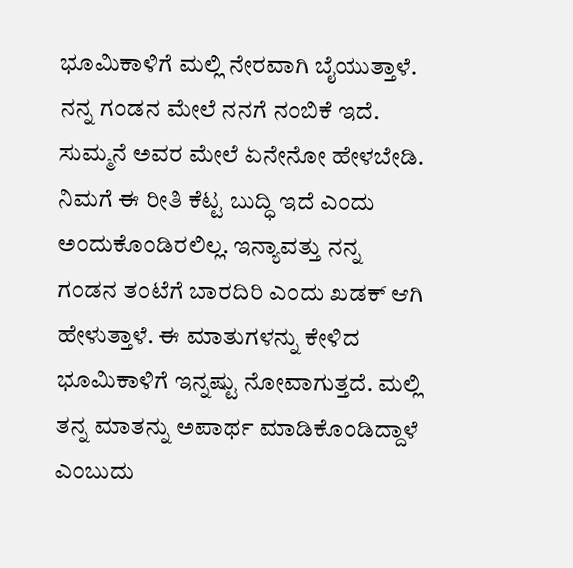ಭೂಮಿಕಾಳಿಗೆ ಮಲ್ಲಿ ನೇರವಾಗಿ ಬೈಯುತ್ತಾಳೆ. ನನ್ನ ಗಂಡನ ಮೇಲೆ ನನಗೆ ನಂಬಿಕೆ ಇದೆ. ಸುಮ್ಮನೆ ಅವರ ಮೇಲೆ ಏನೇನೋ ಹೇಳಬೇಡಿ. ನಿಮಗೆ ಈ ರೀತಿ ಕೆಟ್ಟ ಬುದ್ಧಿ ಇದೆ ಎಂದು ಅಂದುಕೊಂಡಿರಲಿಲ್ಲ. ಇನ್ಯಾವತ್ತು ನನ್ನ ಗಂಡನ ತಂಟೆಗೆ ಬಾರದಿರಿ ಎಂದು ಖಡಕ್ ಆಗಿ ಹೇಳುತ್ತಾಳೆ. ಈ ಮಾತುಗಳನ್ನು ಕೇಳಿದ ಭೂಮಿಕಾಳಿಗೆ ಇನ್ನಷ್ಟು ನೋವಾಗುತ್ತದೆ. ಮಲ್ಲಿ ತನ್ನ ಮಾತನ್ನು ಅಪಾರ್ಥ ಮಾಡಿಕೊಂಡಿದ್ದಾಳೆ ಎಂಬುದು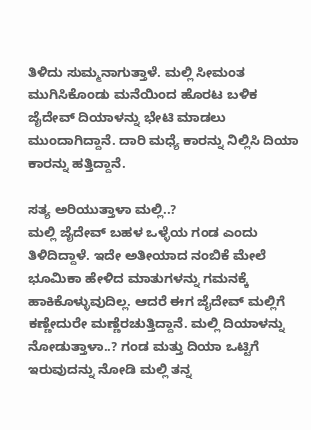ತಿಳಿದು ಸುಮ್ಮನಾಗುತ್ತಾಳೆ. ಮಲ್ಲಿ ಸೀಮಂತ ಮುಗಿಸಿಕೊಂಡು ಮನೆಯಿಂದ ಹೊರಟ ಬಳಿಕ ಜೈದೇವ್ ದಿಯಾಳನ್ನು ಭೇಟಿ ಮಾಡಲು ಮುಂದಾಗಿದ್ದಾನೆ. ದಾರಿ ಮಧ್ಯೆ ಕಾರನ್ನು ನಿಲ್ಲಿಸಿ ದಿಯಾ ಕಾರನ್ನು ಹತ್ತಿದ್ದಾನೆ.

ಸತ್ಯ ಅರಿಯುತ್ತಾಳಾ ಮಲ್ಲಿ..?
ಮಲ್ಲಿ ಜೈದೇವ್ ಬಹಳ ಒಳ್ಳೆಯ ಗಂಡ ಎಂದು ತಿಳಿದಿದ್ದಾಳೆ. ಇದೇ ಅತೀಯಾದ ನಂಬಿಕೆ ಮೇಲೆ ಭೂಮಿಕಾ ಹೇಳಿದ ಮಾತುಗಳನ್ನು ಗಮನಕ್ಕೆ ಹಾಕಿಕೊಳ್ಳುವುದಿಲ್ಲ. ಆದರೆ ಈಗ ಜೈದೇವ್ ಮಲ್ಲಿಗೆ ಕಣ್ಣೇದುರೇ ಮಣ್ಣೆರಚುತ್ತಿದ್ದಾನೆ. ಮಲ್ಲಿ ದಿಯಾಳನ್ನು ನೋಡುತ್ತಾಳಾ..? ಗಂಡ ಮತ್ತು ದಿಯಾ ಒಟ್ಟಿಗೆ ಇರುವುದನ್ನು ನೋಡಿ ಮಲ್ಲಿ ತನ್ನ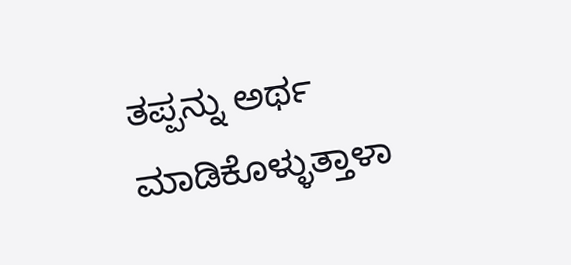ತಪ್ಪನ್ನು ಅರ್ಥ ಮಾಡಿಕೊಳ್ಳುತ್ತಾಳಾ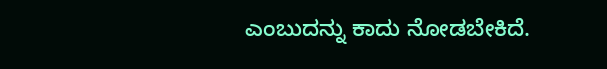ಎಂಬುದನ್ನು ಕಾದು ನೋಡಬೇಕಿದೆ.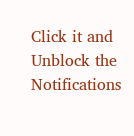Click it and Unblock the Notifications